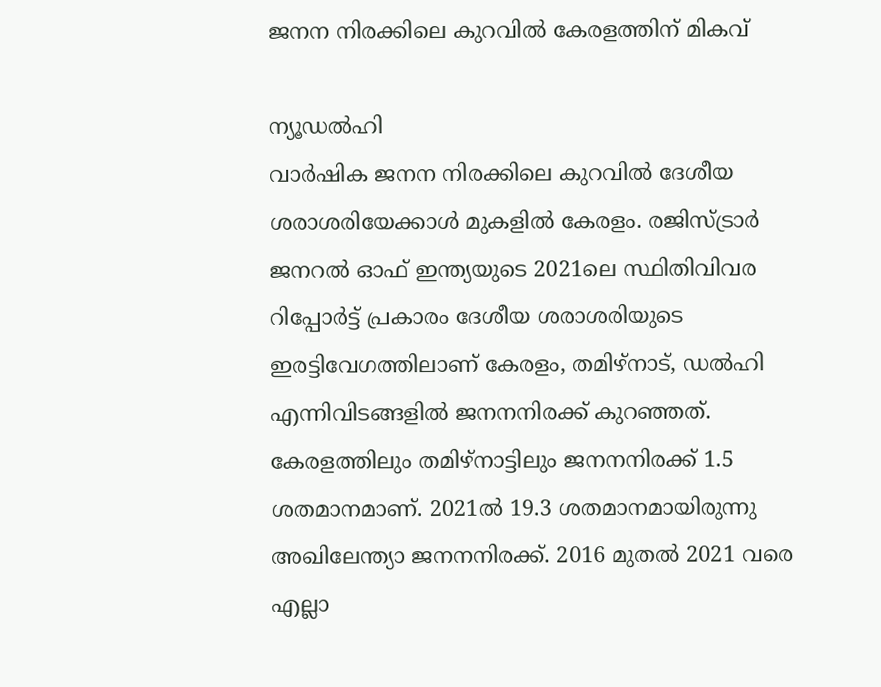ജനന നിരക്കിലെ കുറവിൽ കേരളത്തിന് മികവ്

ന്യൂഡൽഹി
വാർഷിക ജനന നിരക്കിലെ കുറവിൽ ദേശീയ ശരാശരിയേക്കാൾ മുകളിൽ കേരളം. രജിസ്ട്രാർ ജനറൽ ഓഫ് ഇന്ത്യയുടെ 2021ലെ സ്ഥിതിവിവര റിപ്പോർട്ട് പ്രകാരം ദേശീയ ശരാശരിയുടെ ഇരട്ടിവേഗത്തിലാണ് കേരളം, തമിഴ്നാട്, ഡൽഹി എന്നിവിടങ്ങളിൽ ജനനനിരക്ക് കുറഞ്ഞത്. കേരളത്തിലും തമിഴ്നാട്ടിലും ജനനനിരക്ക് 1.5 ശതമാനമാണ്. 2021ൽ 19.3 ശതമാനമായിരുന്നു അഖിലേന്ത്യാ ജനനനിരക്ക്. 2016 മുതൽ 2021 വരെ എല്ലാ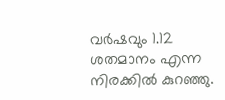വർഷവും 1.12 ശതമാനം എന്ന നിരക്കിൽ കുറഞ്ഞു.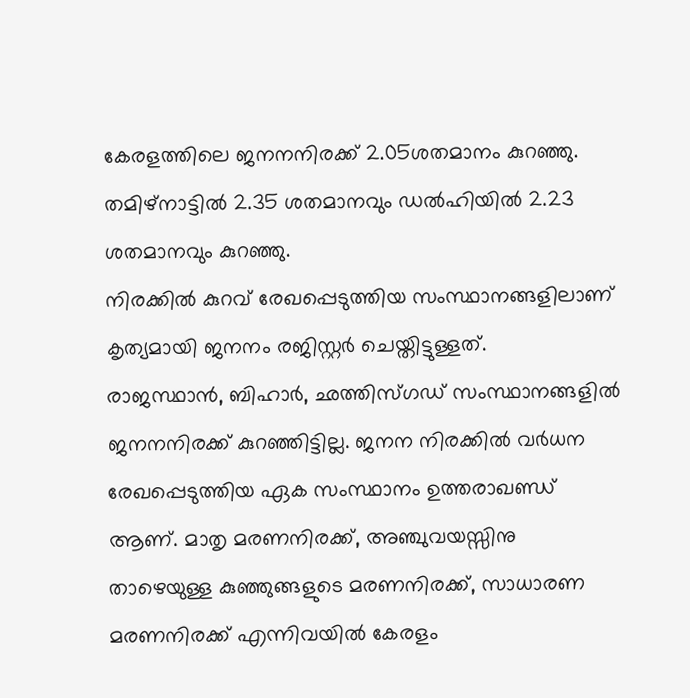കേരളത്തിലെ ജനനനിരക്ക് 2.05ശതമാനം കുറഞ്ഞു. തമിഴ്നാട്ടിൽ 2.35 ശതമാനവും ഡൽഹിയിൽ 2.23 ശതമാനവും കുറഞ്ഞു.
നിരക്കിൽ കുറവ് രേഖപ്പെടുത്തിയ സംസ്ഥാനങ്ങളിലാണ് കൃത്യമായി ജനനം രജിസ്റ്റർ ചെയ്തിട്ടുള്ളത്.
രാജസ്ഥാൻ, ബിഹാർ, ഛത്തിസ്ഗഡ് സംസ്ഥാനങ്ങളിൽ ജനനനിരക്ക് കുറഞ്ഞിട്ടില്ല. ജനന നിരക്കിൽ വർധന രേഖപ്പെടുത്തിയ ഏക സംസ്ഥാനം ഉത്തരാഖണ്ഡ് ആണ്. മാതൃ മരണനിരക്ക്, അഞ്ചുവയസ്സിനു താഴെയുള്ള കുഞ്ഞുങ്ങളുടെ മരണനിരക്ക്, സാധാരണ മരണനിരക്ക് എന്നിവയിൽ കേരളം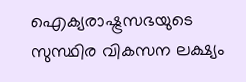ഐക്യരാഷ്ട്രസഭയുടെ സുസ്ഥിര വികസന ലക്ഷ്യം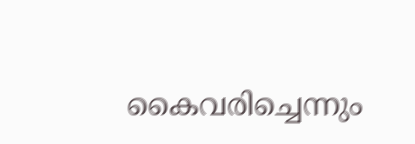കൈവരിച്ചെന്നും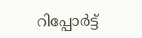റിപ്പോർട്ട്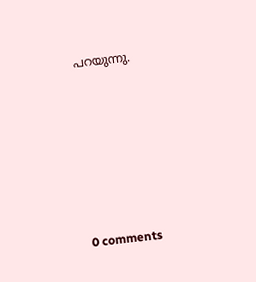പറയുന്നു.










0 comments